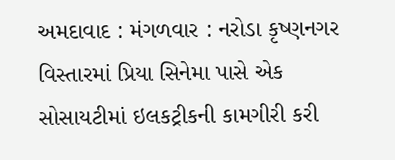અમદાવાદ : મંગળવાર : નરોડા કૃષ્ણનગર વિસ્તારમાં પ્રિયા સિનેમા પાસે એક સોસાયટીમાં ઇલકટ્રીકની કામગીરી કરી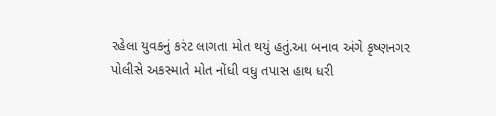રહેલા યુવકનું કરંટ લાગતા મોત થયું હતું.આ બનાવ અંગે કૃષ્ણનગર પોલીસે અકસ્માતે મોત નોંધી વધુ તપાસ હાથ ધરી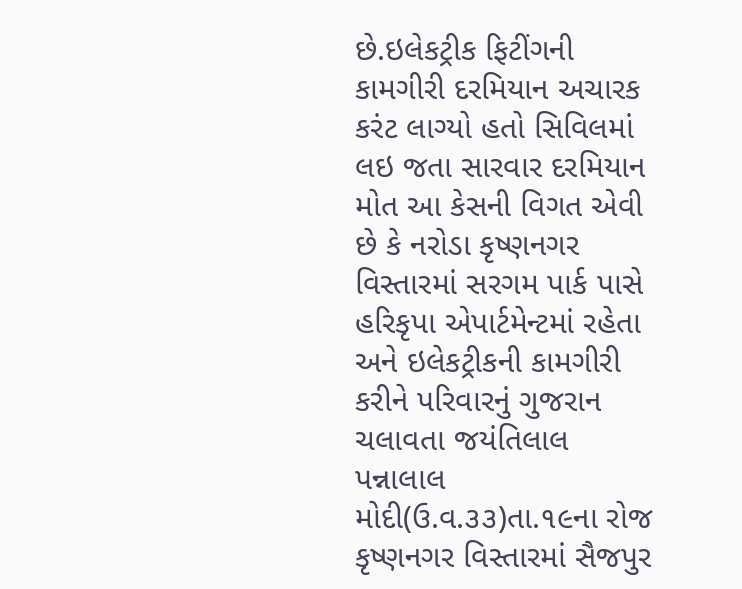છે.ઇલેકટ્રીક ફિટીંગની કામગીરી દરમિયાન અચારક કરંટ લાગ્યો હતો સિવિલમાં લઇ જતા સારવાર દરમિયાન મોત આ કેસની વિગત એવી છે કે નરોડા કૃષ્ણનગર વિસ્તારમાં સરગમ પાર્ક પાસે હરિકૃપા એપાર્ટમેન્ટમાં રહેતા અને ઇલેકટ્રીકની કામગીરી કરીને પરિવારનું ગુજરાન ચલાવતા જયંતિલાલ પન્નાલાલ મોદી(ઉ.વ.૩૩)તા.૧૯ના રોજ કૃષ્ણનગર વિસ્તારમાં સૈજપુર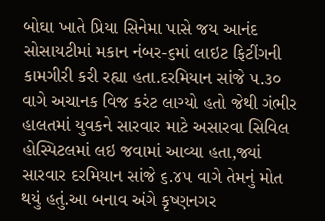બોઘા ખાતે પ્રિયા સિનેમા પાસે જય આનંદ સોસાયટીમાં મકાન નંબર-૬માં લાઇટ ફિટીંગની કામગીરી કરી રહ્યા હતા.દરમિયાન સાંજે ૫.૩૦ વાગે અચાનક વિજ કરંટ લાગ્યો હતો જેથી ગંભીર હાલતમાં યુવકને સારવાર માટે અસારવા સિવિલ હોસ્પિટલમાં લઇ જવામાં આવ્યા હતા,જ્યાં સારવાર દરમિયાન સાંજે ૬.૪૫ વાગે તેમનું મોત થયું હતું.આ બનાવ અંગે કૃષ્ણનગર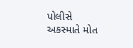પોલીસે અકસ્માતે મોત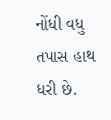નોંધી વધુ તપાસ હાથ ધરી છે.